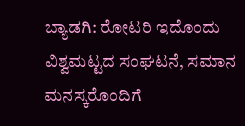ಬ್ಯಾಡಗಿ: ರೋಟರಿ ಇದೊಂದು ವಿಶ್ವಮಟ್ಟದ ಸಂಘಟನೆ, ಸಮಾನ ಮನಸ್ಕರೊಂದಿಗೆ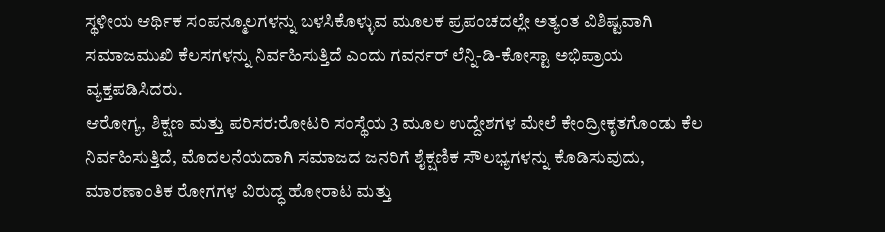ಸ್ಥಳೀಯ ಆರ್ಥಿಕ ಸಂಪನ್ಮೂಲಗಳನ್ನು ಬಳಸಿಕೊಳ್ಳುವ ಮೂಲಕ ಪ್ರಪಂಚದಲ್ಲೇ ಅತ್ಯಂತ ವಿಶಿಷ್ಟವಾಗಿ ಸಮಾಜಮುಖಿ ಕೆಲಸಗಳನ್ನು ನಿರ್ವಹಿಸುತ್ತಿದೆ ಎಂದು ಗವರ್ನರ್ ಲೆನ್ನಿ-ಡಿ-ಕೋಸ್ಟಾ ಅಭಿಪ್ರಾಯ ವ್ಯಕ್ತಪಡಿಸಿದರು.
ಆರೋಗ್ಯ, ಶಿಕ್ಷಣ ಮತ್ತು ಪರಿಸರ:ರೋಟರಿ ಸಂಸ್ಥೆಯ 3 ಮೂಲ ಉದ್ದೇಶಗಳ ಮೇಲೆ ಕೇಂದ್ರೀಕೃತಗೊಂಡು ಕೆಲ ನಿರ್ವಹಿಸುತ್ತಿದೆ, ಮೊದಲನೆಯದಾಗಿ ಸಮಾಜದ ಜನರಿಗೆ ಶೈಕ್ಷಣಿಕ ಸೌಲಭ್ಯಗಳನ್ನು ಕೊಡಿಸುವುದು, ಮಾರಣಾಂತಿಕ ರೋಗಗಳ ವಿರುದ್ಧ ಹೋರಾಟ ಮತ್ತು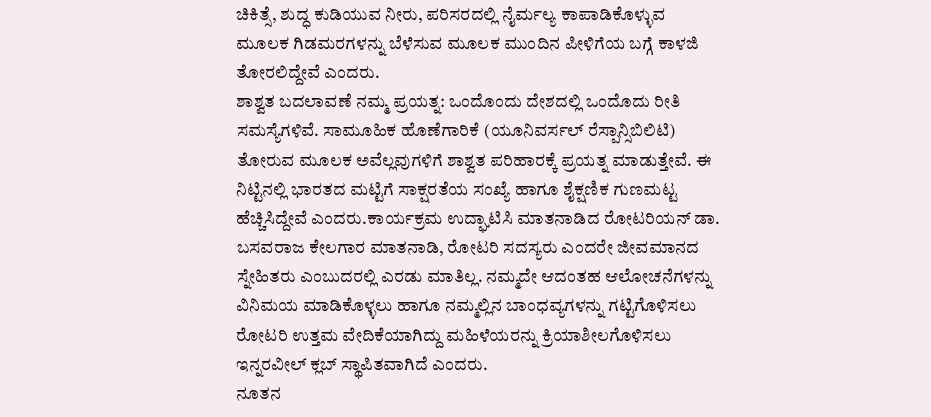ಚಿಕಿತ್ಸೆ, ಶುದ್ಧ ಕುಡಿಯುವ ನೀರು, ಪರಿಸರದಲ್ಲಿ ನೈರ್ಮಲ್ಯ ಕಾಪಾಡಿಕೊಳ್ಳುವ ಮೂಲಕ ಗಿಡಮರಗಳನ್ನು ಬೆಳೆಸುವ ಮೂಲಕ ಮುಂದಿನ ಪೀಳಿಗೆಯ ಬಗ್ಗೆ ಕಾಳಜಿ ತೋರಲಿದ್ದೇವೆ ಎಂದರು.
ಶಾಶ್ವತ ಬದಲಾವಣೆ ನಮ್ಮ ಪ್ರಯತ್ನ: ಒಂದೊಂದು ದೇಶದಲ್ಲಿ ಒಂದೊದು ರೀತಿ ಸಮಸ್ಯೆಗಳಿವೆ. ಸಾಮೂಹಿಕ ಹೊಣೆಗಾರಿಕೆ (ಯೂನಿವರ್ಸಲ್ ರೆಸ್ಪಾನ್ಸಿಬಿಲಿಟಿ) ತೋರುವ ಮೂಲಕ ಅವೆಲ್ಲವುಗಳಿಗೆ ಶಾಶ್ವತ ಪರಿಹಾರಕ್ಕೆ ಪ್ರಯತ್ನ ಮಾಡುತ್ತೇವೆ. ಈ ನಿಟ್ಟಿನಲ್ಲಿ ಭಾರತದ ಮಟ್ಟಿಗೆ ಸಾಕ್ಷರತೆಯ ಸಂಖ್ಯೆ ಹಾಗೂ ಶೈಕ್ಷಣಿಕ ಗುಣಮಟ್ಟ ಹೆಚ್ಚಿಸಿದ್ದೇವೆ ಎಂದರು.ಕಾರ್ಯಕ್ರಮ ಉದ್ಘಾಟಿಸಿ ಮಾತನಾಡಿದ ರೋಟರಿಯನ್ ಡಾ. ಬಸವರಾಜ ಕೇಲಗಾರ ಮಾತನಾಡಿ, ರೋಟರಿ ಸದಸ್ಯರು ಎಂದರೇ ಜೀವಮಾನದ ಸ್ನೇಹಿತರು ಎಂಬುದರಲ್ಲಿ ಎರಡು ಮಾತಿಲ್ಲ. ನಮ್ಮದೇ ಆದಂತಹ ಆಲೋಚನೆಗಳನ್ನು ವಿನಿಮಯ ಮಾಡಿಕೊಳ್ಳಲು ಹಾಗೂ ನಮ್ಮಲ್ಲಿನ ಬಾಂಧವ್ಯಗಳನ್ನು ಗಟ್ಟಿಗೊಳಿಸಲು ರೋಟರಿ ಉತ್ತಮ ವೇದಿಕೆಯಾಗಿದ್ದು ಮಹಿಳೆಯರನ್ನು ಕ್ರಿಯಾಶೀಲಗೊಳಿಸಲು ಇನ್ನರವೀಲ್ ಕ್ಲಬ್ ಸ್ಥಾಪಿತವಾಗಿದೆ ಎಂದರು.
ನೂತನ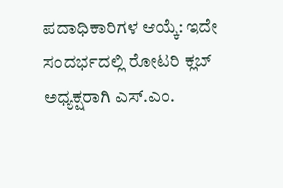ಪದಾಧಿಕಾರಿಗಳ ಆಯ್ಕೆ: ಇದೇ ಸಂದರ್ಭದಲ್ಲಿ ರೋಟರಿ ಕ್ಲಬ್ ಅಧ್ಯಕ್ಷರಾಗಿ ಎಸ್.ಎಂ.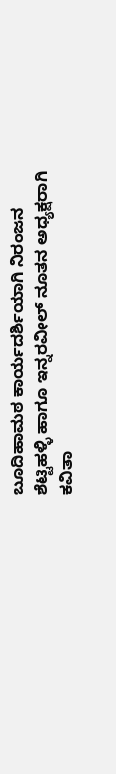ಬೂದಿಹಾಮಠ ಕಾರ್ಯದರ್ಶಿಯಾಗಿ ನಿರಂಜನ ಶೆಟ್ಟಿಹಳ್ಳಿ ಹಾಗೂ ಇನ್ನರವೀಲ್ ನೂತನ ಅಧ್ಯಕ್ಷರಾಗಿ ಕವಿತಾ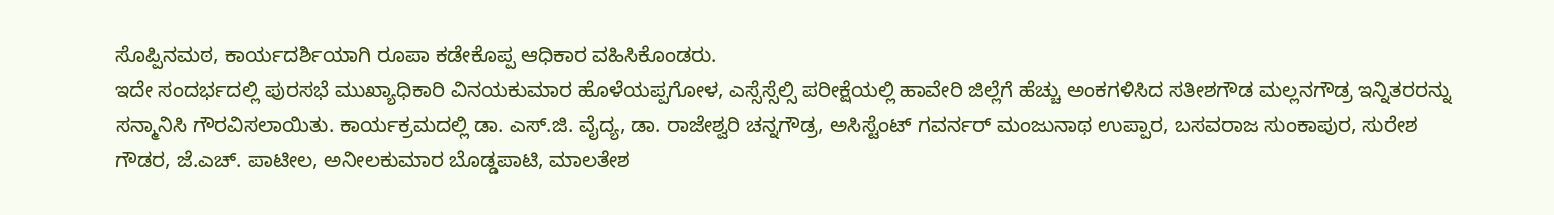ಸೊಪ್ಪಿನಮಠ, ಕಾರ್ಯದರ್ಶಿಯಾಗಿ ರೂಪಾ ಕಡೇಕೊಪ್ಪ ಆಧಿಕಾರ ವಹಿಸಿಕೊಂಡರು.
ಇದೇ ಸಂದರ್ಭದಲ್ಲಿ ಪುರಸಭೆ ಮುಖ್ಯಾಧಿಕಾರಿ ವಿನಯಕುಮಾರ ಹೊಳೆಯಪ್ಪಗೋಳ, ಎಸ್ಸೆಸ್ಸೆಲ್ಸಿ ಪರೀಕ್ಷೆಯಲ್ಲಿ ಹಾವೇರಿ ಜಿಲ್ಲೆಗೆ ಹೆಚ್ಚು ಅಂಕಗಳಿಸಿದ ಸತೀಶಗೌಡ ಮಲ್ಲನಗೌಡ್ರ ಇನ್ನಿತರರನ್ನು ಸನ್ಮಾನಿಸಿ ಗೌರವಿಸಲಾಯಿತು. ಕಾರ್ಯಕ್ರಮದಲ್ಲಿ ಡಾ. ಎಸ್.ಜಿ. ವೈದ್ಯ, ಡಾ. ರಾಜೇಶ್ವರಿ ಚನ್ನಗೌಡ್ರ, ಅಸಿಸ್ಟೆಂಟ್ ಗವರ್ನರ್ ಮಂಜುನಾಥ ಉಪ್ಪಾರ, ಬಸವರಾಜ ಸುಂಕಾಪುರ, ಸುರೇಶ ಗೌಡರ, ಜೆ.ಎಚ್. ಪಾಟೀಲ, ಅನೀಲಕುಮಾರ ಬೊಡ್ಡಪಾಟಿ, ಮಾಲತೇಶ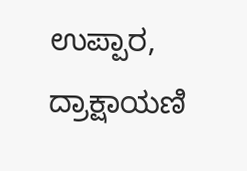ಉಪ್ಪಾರ, ದ್ರಾಕ್ಷಾಯಣಿ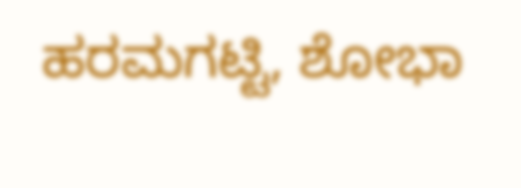ಹರಮಗಟ್ಟಿ, ಶೋಭಾ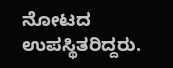ನೋಟದ ಉಪಸ್ಥಿತರಿದ್ದರು.